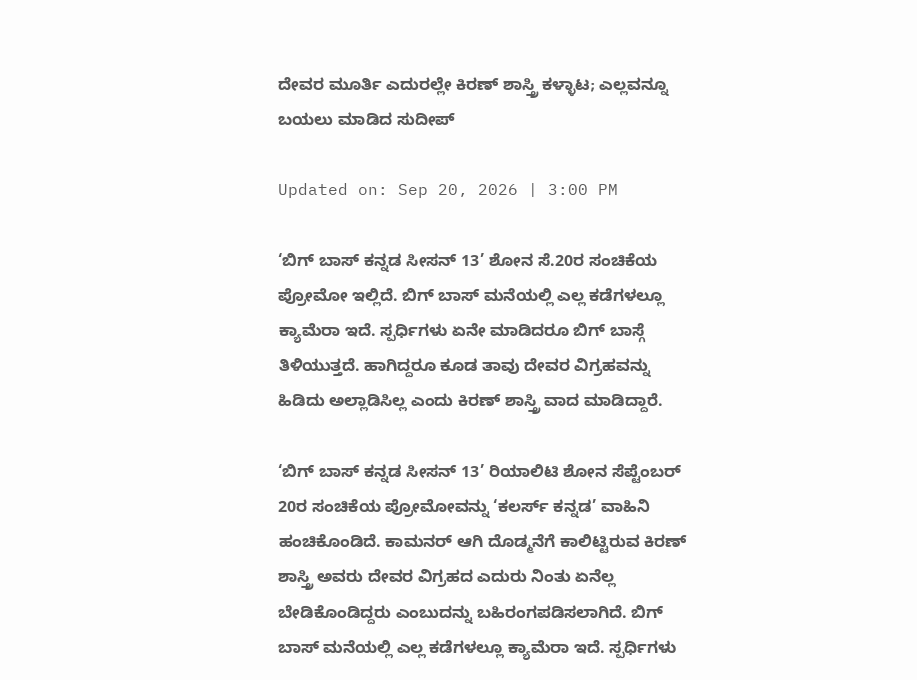ದೇವರ ಮೂರ್ತಿ ಎದುರಲ್ಲೇ ಕಿರಣ್ ಶಾಸ್ತ್ರಿ ಕಳ್ಳಾಟ; ಎಲ್ಲವನ್ನೂ ಬಯಲು ಮಾಡಿದ ಸುದೀಪ್

Updated on: Sep 20, 2026 | 3:00 PM

‘ಬಿಗ್ ಬಾಸ್ ಕನ್ನಡ ಸೀಸನ್ 13’ ಶೋನ ಸೆ.20ರ ಸಂಚಿಕೆಯ ಪ್ರೋಮೋ ಇಲ್ಲಿದೆ. ಬಿಗ್ ಬಾಸ್ ಮನೆಯಲ್ಲಿ ಎಲ್ಲ ಕಡೆಗಳಲ್ಲೂ ಕ್ಯಾಮೆರಾ ಇದೆ. ಸ್ಪರ್ಧಿಗಳು ಏನೇ ಮಾಡಿದರೂ ಬಿಗ್ ಬಾಸ್ಗೆ ತಿಳಿಯುತ್ತದೆ. ಹಾಗಿದ್ದರೂ ಕೂಡ ತಾವು ದೇವರ ವಿಗ್ರಹವನ್ನು ಹಿಡಿದು ಅಲ್ಲಾಡಿಸಿಲ್ಲ ಎಂದು ಕಿರಣ್ ಶಾಸ್ತ್ರಿ ವಾದ ಮಾಡಿದ್ದಾರೆ.

‘ಬಿಗ್ ಬಾಸ್ ಕನ್ನಡ ಸೀಸನ್ 13’ ರಿಯಾಲಿಟಿ ಶೋನ ಸೆಪ್ಟೆಂಬರ್ 20ರ ಸಂಚಿಕೆಯ ಪ್ರೋಮೋವನ್ನು ‘ಕಲರ್ಸ್ ಕನ್ನಡ’ ವಾಹಿನಿ ಹಂಚಿಕೊಂಡಿದೆ. ಕಾಮನರ್ ಆಗಿ ದೊಡ್ಮನೆಗೆ ಕಾಲಿಟ್ಟಿರುವ ಕಿರಣ್ ಶಾಸ್ತ್ರಿ ಅವರು ದೇವರ ವಿಗ್ರಹದ ಎದುರು ನಿಂತು ಏನೆಲ್ಲ ಬೇಡಿಕೊಂಡಿದ್ದರು ಎಂಬುದನ್ನು ಬಹಿರಂಗಪಡಿಸಲಾಗಿದೆ. ಬಿಗ್ ಬಾಸ್ ಮನೆಯಲ್ಲಿ ಎಲ್ಲ ಕಡೆಗಳಲ್ಲೂ ಕ್ಯಾಮೆರಾ ಇದೆ. ಸ್ಪರ್ಧಿಗಳು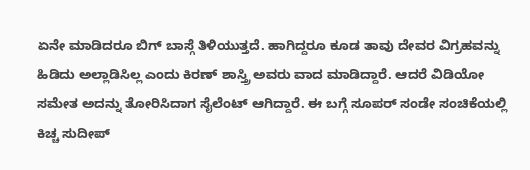ಏನೇ ಮಾಡಿದರೂ ಬಿಗ್ ಬಾಸ್ಗೆ ತಿಳಿಯುತ್ತದೆ. ಹಾಗಿದ್ದರೂ ಕೂಡ ತಾವು ದೇವರ ವಿಗ್ರಹವನ್ನು ಹಿಡಿದು ಅಲ್ಲಾಡಿಸಿಲ್ಲ ಎಂದು ಕಿರಣ್ ಶಾಸ್ತ್ರಿ ಅವರು ವಾದ ಮಾಡಿದ್ದಾರೆ. ಆದರೆ ವಿಡಿಯೋ ಸಮೇತ ಅದನ್ನು ತೋರಿಸಿದಾಗ ಸೈಲೆಂಟ್ ಆಗಿದ್ದಾರೆ. ಈ ಬಗ್ಗೆ ಸೂಪರ್ ಸಂಡೇ ಸಂಚಿಕೆಯಲ್ಲಿ ಕಿಚ್ಚ ಸುದೀಪ್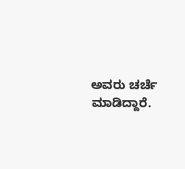ಅವರು ಚರ್ಚೆ ಮಾಡಿದ್ದಾರೆ.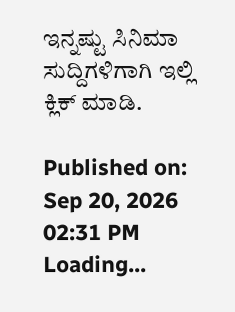ಇನ್ನಷ್ಟು ಸಿನಿಮಾ ಸುದ್ದಿಗಳಿಗಾಗಿ ಇಲ್ಲಿ ಕ್ಲಿಕ್ ಮಾಡಿ.

Published on: Sep 20, 2026 02:31 PM
Loading...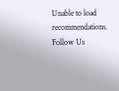Unable to load recommendations.
Follow Us